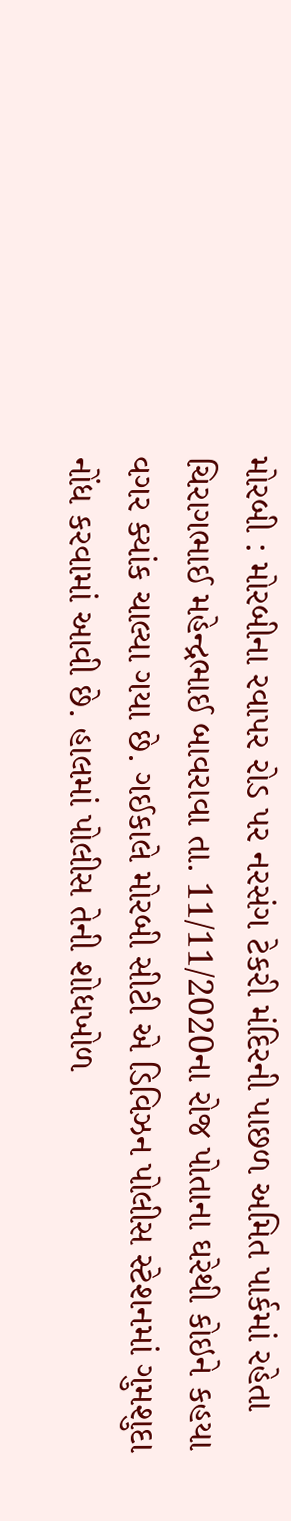મોરબી : મોરબીના રવાપર રોડ પર નરસંગ ટેકરી મંદિરની પાછળ અમિત પાર્કમાં રહેતા ચિરાગભાઈ મહેન્દ્રભાઈ બાવરાવા તા. 11/11/2020ના રોજ પોતાના ઘરેથી કોઇને કહયા વગર ક્યાંક ચાલ્યા ગયા છે. ગઈકાલે મોરબી સીટી એ ડિવિઝન પોલીસ સ્ટેશનમાં ગુમશુદા નોંધ કરવામાં આવી છે. હાલમાં પોલીસ તેની શોધખોળ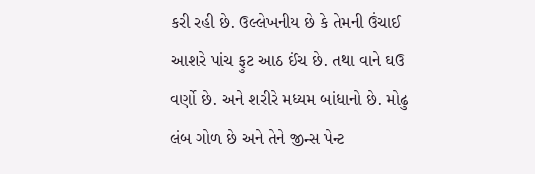કરી રહી છે. ઉલ્લેખનીય છે કે તેમની ઉંચાઈ આશરે પાંચ ફુટ આઠ ઈંચ છે. તથા વાને ઘઉ વર્ણો છે. અને શરીરે મધ્યમ બાંધાનો છે. મોઢુ લંબ ગોળ છે અને તેને જીન્સ પેન્ટ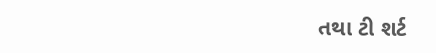તથા ટી શર્ટ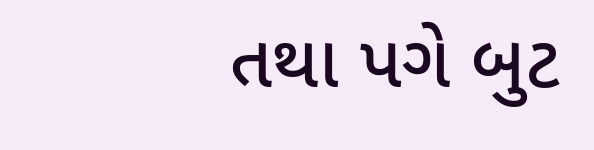તથા પગે બુટ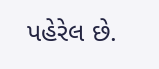પહેરેલ છે.